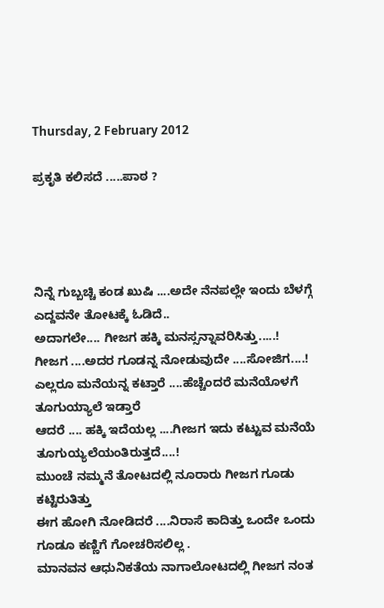Thursday, 2 February 2012

ಪ್ರಕೃತಿ ಕಲಿಸದೆ .....ಪಾಠ ?




ನಿನ್ನೆ ಗುಬ್ಬಚ್ಚಿ ಕಂಡ ಖುಷಿ ....ಅದೇ ನೆನಪಲ್ಲೇ ಇಂದು ಬೆಳಗ್ಗೆ ಎದ್ದವನೇ ತೋಟಕ್ಕೆ ಓಡಿದೆ..
ಅದಾಗಲೇ.... ಗೀಜಗ ಹಕ್ಕಿ ಮನಸ್ಸನ್ನಾವರಿಸಿತ್ತು.....!
ಗೀಜಗ ....ಅದರ ಗೂಡನ್ನ ನೋಡುವುದೇ ....ಸೋಜಿಗ....!
ಎಲ್ಲರೂ ಮನೆಯನ್ನ ಕಟ್ತಾರೆ ....ಹೆಚ್ಚೆಂದರೆ ಮನೆಯೊಳಗೆ ತೂಗುಯ್ಯಾಲೆ ಇಡ್ತಾರೆ
ಆದರೆ .... ಹಕ್ಕಿ ಇದೆಯಲ್ಲ ....ಗೀಜಗ ಇದು ಕಟ್ಟುವ ಮನೆಯೆ ತೂಗುಯ್ಯಲೆಯಂತಿರುತ್ತದೆ....!
ಮುಂಚೆ ನಮ್ಮನೆ ತೋಟದಲ್ಲಿ ನೂರಾರು ಗೀಜಗ ಗೂಡು ಕಟ್ಟಿರುತಿತ್ತು
ಈಗ ಹೋಗಿ ನೋಡಿದರೆ ....ನಿರಾಸೆ ಕಾದಿತ್ತು ಒಂದೇ ಒಂದು ಗೂಡೂ ಕಣ್ಣಿಗೆ ಗೋಚರಿಸಲಿಲ್ಲ .
ಮಾನವನ ಆಧುನಿಕತೆಯ ನಾಗಾಲೋಟದಲ್ಲಿ ಗೀಜಗ ನಂತ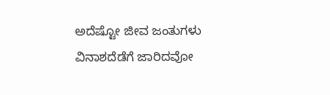ಅದೆಷ್ಟೋ ಜೀವ ಜಂತುಗಳು
ವಿನಾಶದೆಡೆಗೆ ಜಾರಿದವೋ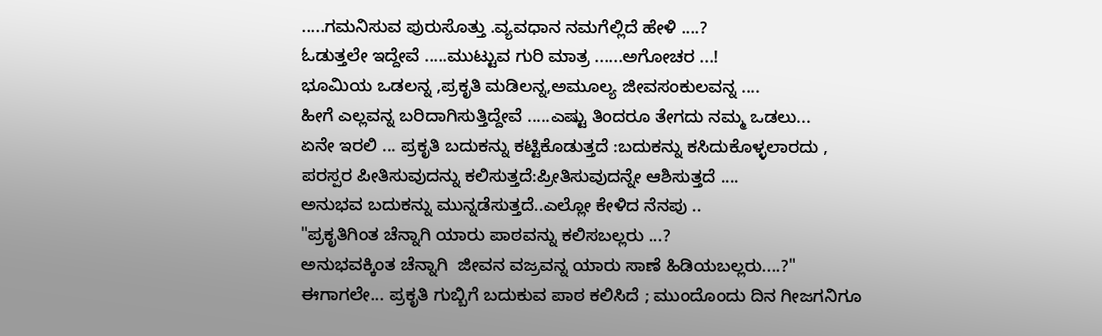.....ಗಮನಿಸುವ ಪುರುಸೊತ್ತು .ವ್ಯವಧಾನ ನಮಗೆಲ್ಲಿದೆ ಹೇಳಿ ....?
ಓಡುತ್ತಲೇ ಇದ್ದೇವೆ .....ಮುಟ್ಟುವ ಗುರಿ ಮಾತ್ರ ......ಅಗೋಚರ ...!
ಭೂಮಿಯ ಒಡಲನ್ನ ,ಪ್ರಕೃತಿ ಮಡಿಲನ್ನ,ಅಮೂಲ್ಯ ಜೀವಸಂಕುಲವನ್ನ ....
ಹೀಗೆ ಎಲ್ಲವನ್ನ ಬರಿದಾಗಿಸುತ್ತಿದ್ದೇವೆ .....ಎಷ್ಟು ತಿಂದರೂ ತೇಗದು ನಮ್ಮ ಒಡಲು...
ಏನೇ ಇರಲಿ ... ಪ್ರಕೃತಿ ಬದುಕನ್ನು ಕಟ್ಟಿಕೊಡುತ್ತದೆ :ಬದುಕನ್ನು ಕಸಿದುಕೊಳ್ಳಲಾರದು ,
ಪರಸ್ಪರ ಪೀತಿಸುವುದನ್ನು ಕಲಿಸುತ್ತದೆ:ಪ್ರೀತಿಸುವುದನ್ನೇ ಆಶಿಸುತ್ತದೆ ....
ಅನುಭವ ಬದುಕನ್ನು ಮುನ್ನಡೆಸುತ್ತದೆ..ಎಲ್ಲೋ ಕೇಳಿದ ನೆನಪು ..
"ಪ್ರಕೃತಿಗಿಂತ ಚೆನ್ನಾಗಿ ಯಾರು ಪಾಠವನ್ನು ಕಲಿಸಬಲ್ಲರು ...?
ಅನುಭವಕ್ಕಿಂತ ಚೆನ್ನಾಗಿ  ಜೀವನ ವಜ್ರವನ್ನ ಯಾರು ಸಾಣೆ ಹಿಡಿಯಬಲ್ಲರು....?"
ಈಗಾಗಲೇ... ಪ್ರಕೃತಿ ಗುಬ್ಬಿಗೆ ಬದುಕುವ ಪಾಠ ಕಲಿಸಿದೆ ; ಮುಂದೊಂದು ದಿನ ಗೀಜಗನಿಗೂ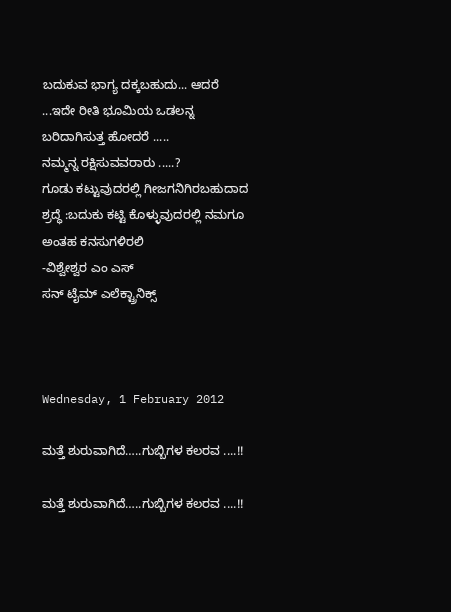ಬದುಕುವ ಭಾಗ್ಯ ದಕ್ಕಬಹುದು... ಆದರೆ ...ಇದೇ ರೀತಿ ಭೂಮಿಯ ಒಡಲನ್ನ ಬರಿದಾಗಿಸುತ್ತ ಹೋದರೆ .....
ನಮ್ಮನ್ನ ರಕ್ಷಿಸುವವರಾರು .....?
ಗೂಡು ಕಟ್ಟುವುದರಲ್ಲಿ ಗೀಜಗನಿಗಿರಬಹುದಾದ ಶ್ರದ್ಧೆ :ಬದುಕು ಕಟ್ಟಿ ಕೊಳ್ಳುವುದರಲ್ಲಿ ನಮಗೂ ಅಂತಹ ಕನಸುಗಳಿರಲಿ
-ವಿಶ್ವೇಶ್ವರ ಎಂ ಎಸ್
ಸನ್ ಟೈಮ್ ಎಲೆಕ್ಟ್ರಾನಿಕ್ಸ್



Wednesday, 1 February 2012

ಮತ್ತೆ ಶುರುವಾಗಿದೆ…..ಗುಬ್ಬಿಗಳ ಕಲರವ ....!!

ಮತ್ತೆ ಶುರುವಾಗಿದೆ…..ಗುಬ್ಬಿಗಳ ಕಲರವ ....!!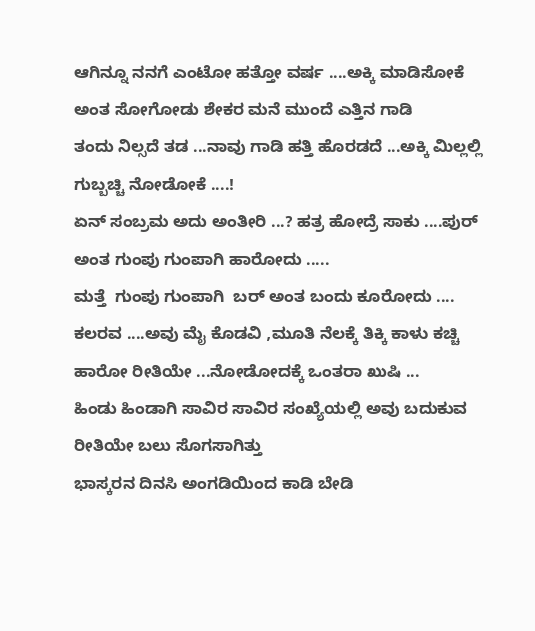ಆಗಿನ್ನೂ ನನಗೆ ಎಂಟೋ ಹತ್ತೋ ವರ್ಷ ....ಅಕ್ಕಿ ಮಾಡಿಸೋಕೆ ಅಂತ ಸೋಗೋಡು ಶೇಕರ ಮನೆ ಮುಂದೆ ಎತ್ತಿನ ಗಾಡಿ
ತಂದು ನಿಲ್ಸದೆ ತಡ ...ನಾವು ಗಾಡಿ ಹತ್ತಿ ಹೊರಡದೆ ...ಅಕ್ಕಿ ಮಿಲ್ಲಲ್ಲಿ ಗುಬ್ಬಚ್ಚಿ ನೋಡೋಕೆ ....!
ಏನ್ ಸಂಬ್ರಮ ಅದು ಅಂತೀರಿ ...? ಹತ್ರ ಹೋದ್ರೆ ಸಾಕು ....ಪುರ್ ಅಂತ ಗುಂಪು ಗುಂಪಾಗಿ ಹಾರೋದು .....
ಮತ್ತೆ  ಗುಂಪು ಗುಂಪಾಗಿ  ಬರ್ ಅಂತ ಬಂದು ಕೂರೋದು ....
ಕಲರವ ....ಅವು ಮೈ ಕೊಡವಿ ,ಮೂತಿ ನೆಲಕ್ಕೆ ತಿಕ್ಕಿ ಕಾಳು ಕಚ್ಚಿ ಹಾರೋ ರೀತಿಯೇ ...ನೋಡೋದಕ್ಕೆ ಒಂತರಾ ಖುಷಿ ...
ಹಿಂಡು ಹಿಂಡಾಗಿ ಸಾವಿರ ಸಾವಿರ ಸಂಖ್ಯೆಯಲ್ಲಿ ಅವು ಬದುಕುವ ರೀತಿಯೇ ಬಲು ಸೊಗಸಾಗಿತ್ತು
ಭಾಸ್ಕರನ ದಿನಸಿ ಅಂಗಡಿಯಿಂದ ಕಾಡಿ ಬೇಡಿ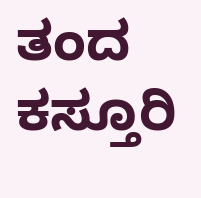ತಂದ ಕಸ್ತೂರಿ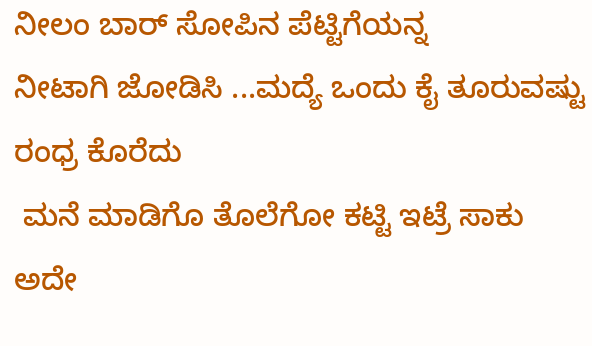ನೀಲಂ ಬಾರ್ ಸೋಪಿನ ಪೆಟ್ಟಿಗೆಯನ್ನ
ನೀಟಾಗಿ ಜೋಡಿಸಿ ...ಮದ್ಯೆ ಒಂದು ಕೈ ತೂರುವಷ್ಟು ರಂಧ್ರ ಕೊರೆದು
 ಮನೆ ಮಾಡಿಗೊ ತೊಲೆಗೋ ಕಟ್ಟಿ ಇಟ್ರೆ ಸಾಕು ಅದೇ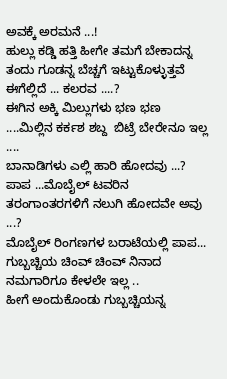ಅವಕ್ಕೆ ಅರಮನೆ ...!
ಹುಲ್ಲು ಕಡ್ಡಿ ಹತ್ತಿ ಹೀಗೇ ತಮಗೆ ಬೇಕಾದನ್ನ ತಂದು ಗೂಡನ್ನ ಬೆಚ್ಚಗೆ ಇಟ್ಟುಕೊಳ್ಳುತ್ತವೆ
ಈಗೆಲ್ಲಿದೆ ... ಕಲರವ ....?
ಈಗಿನ ಅಕ್ಕಿ ಮಿಲ್ಲುಗಳು ಭಣ ಭಣ ....ಮಿಲ್ಲಿನ ಕರ್ಕಶ ಶಬ್ದ  ಬಿಟ್ರೆ ಬೇರೇನೂ ಇಲ್ಲ ....
ಬಾನಾಡಿಗಳು ಎಲ್ಲಿ ಹಾರಿ ಹೋದವು ...?
ಪಾಪ ...ಮೊಬೈಲ್ ಟವರಿನ ತರಂಗಾಂತರಗಳಿಗೆ ನಲುಗಿ ಹೋದವೇ ಅವು ...?
ಮೊಬೈಲ್ ರಿಂಗಣಗಳ ಬರಾಟೆಯಲ್ಲಿ ಪಾಪ... ಗುಬ್ಬಚ್ಚಿಯ ಚಿಂವ್ ಚಿಂವ್ ನಿನಾದ ನಮಗಾರಿಗೂ ಕೇಳಲೇ ಇಲ್ಲ ..
ಹೀಗೆ ಅಂದುಕೊಂಡು ಗುಬ್ಬಚ್ಚಿಯನ್ನ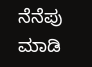ನೆನೆಪು ಮಾಡಿ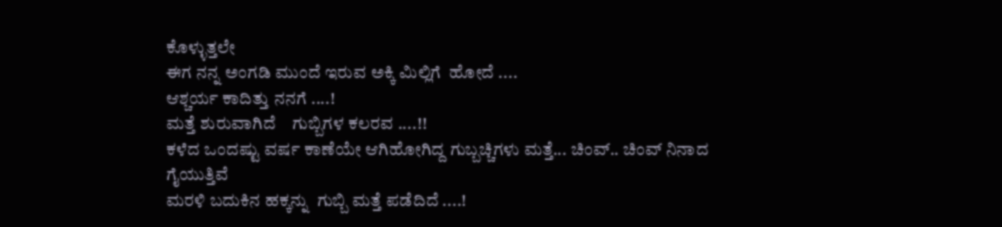ಕೊಳ್ಳುತ್ತಲೇ
ಈಗ ನನ್ನ ಅಂಗಡಿ ಮುಂದೆ ಇರುವ ಅಕ್ಕಿ ಮಿಲ್ಲಿಗೆ  ಹೋದೆ ....
ಆಶ್ಚರ್ಯ ಕಾದಿತ್ತು ನನಗೆ ....!
ಮತ್ತೆ ಶುರುವಾಗಿದೆ    ಗುಬ್ಬಿಗಳ ಕಲರವ ....!!
ಕಳೆದ ಒಂದಷ್ಟು ವರ್ಷ ಕಾಣೆಯೇ ಆಗಿಹೋಗಿದ್ದ ಗುಬ್ಬಚ್ಚಿಗಳು ಮತ್ತೆ... ಚಿಂವ್.. ಚಿಂವ್ ನಿನಾದ ಗೈಯುತ್ತಿವೆ
ಮರಳಿ ಬದುಕಿನ ಹಕ್ಕನ್ನು  ಗುಬ್ಬಿ ಮತ್ತೆ ಪಡೆದಿದೆ ....!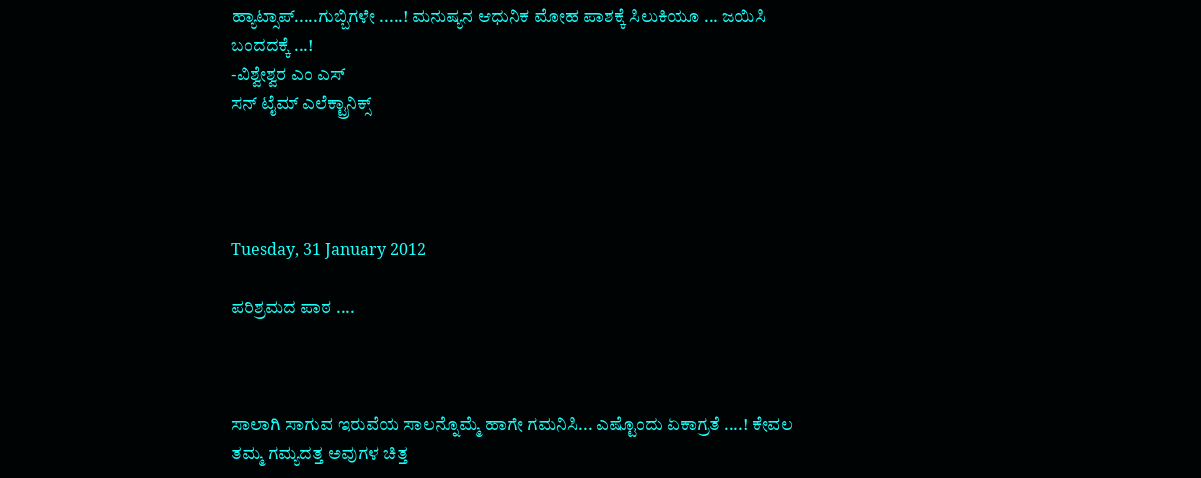ಹ್ಯಾಟ್ಸಾಪ್.....ಗುಬ್ಬಿಗಳೇ .....! ಮನುಷ್ಯನ ಆಧುನಿಕ ಮೋಹ ಪಾಶಕ್ಕೆ ಸಿಲುಕಿಯೂ ... ಜಯಿಸಿ ಬಂದದಕ್ಕೆ ...!
-ವಿಶ್ವೇಶ್ವರ ಎಂ ಎಸ್
ಸನ್ ಟೈಮ್ ಎಲೆಕ್ಟ್ರಾನಿಕ್ಸ್




Tuesday, 31 January 2012

ಪರಿಶ್ರಮದ ಪಾಠ ....



ಸಾಲಾಗಿ ಸಾಗುವ ಇರುವೆಯ ಸಾಲನ್ನೊಮ್ಮೆ ಹಾಗೇ ಗಮನಿಸಿ... ಎಷ್ಟೊಂದು ಏಕಾಗ್ರತೆ ....! ಕೇವಲ ತಮ್ಮ ಗಮ್ಯದತ್ತ ಅವುಗಳ ಚಿತ್ತ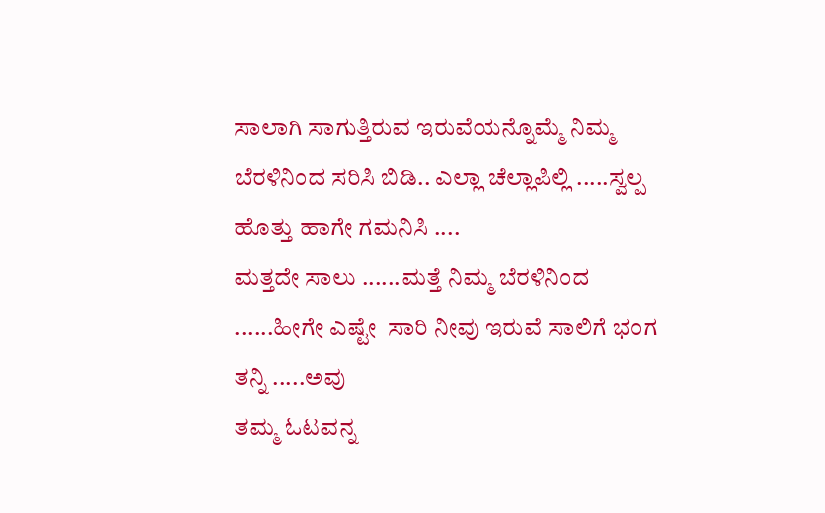ಸಾಲಾಗಿ ಸಾಗುತ್ತಿರುವ ಇರುವೆಯನ್ನೊಮ್ಮೆ ನಿಮ್ಮ ಬೆರಳಿನಿಂದ ಸರಿಸಿ ಬಿಡಿ.. ಎಲ್ಲಾ ಚೆಲ್ಲಾಪಿಲ್ಲಿ .....ಸ್ವಲ್ಪ ಹೊತ್ತು ಹಾಗೇ ಗಮನಿಸಿ ....
ಮತ್ತದೇ ಸಾಲು ......ಮತ್ತೆ ನಿಮ್ಮ ಬೆರಳಿನಿಂದ ......ಹೀಗೇ ಎಷ್ಟೇ  ಸಾರಿ ನೀವು ಇರುವೆ ಸಾಲಿಗೆ ಭಂಗ ತನ್ನಿ .....ಅವು
ತಮ್ಮ ಓಟವನ್ನ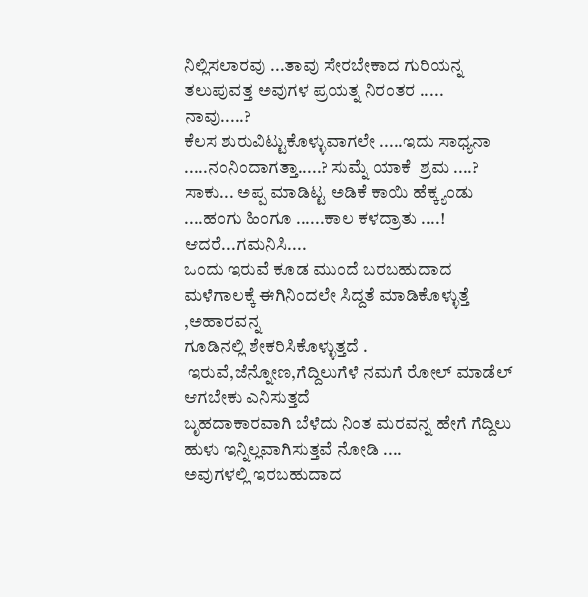ನಿಲ್ಲಿಸಲಾರವು ...ತಾವು ಸೇರಬೇಕಾದ ಗುರಿಯನ್ನ ತಲುಪುವತ್ತ ಅವುಗಳ ಪ್ರಯತ್ನ ನಿರಂತರ .....
ನಾವು.....?
ಕೆಲಸ ಶುರುವಿಟ್ಟುಕೊಳ್ಳುವಾಗಲೇ .....ಇದು ಸಾಧ್ಯನಾ .....ನಂನಿಂದಾಗತ್ತಾ.....? ಸುಮ್ನೆ ಯಾಕೆ  ಶ್ರಮ ....?
ಸಾಕು... ಅಪ್ಪ ಮಾಡಿಟ್ಟ ಅಡಿಕೆ ಕಾಯಿ ಹೆಕ್ಕ್ಯಂಡು ....ಹಂಗು ಹಿಂಗೂ ......ಕಾಲ ಕಳದ್ರಾತು ....!
ಆದರೆ...ಗಮನಿಸಿ....
ಒಂದು ಇರುವೆ ಕೂಡ ಮುಂದೆ ಬರಬಹುದಾದ ಮಳೆಗಾಲಕ್ಕೆ ಈಗಿನಿಂದಲೇ ಸಿದ್ದತೆ ಮಾಡಿಕೊಳ್ಳುತ್ತೆ ,ಅಹಾರವನ್ನ
ಗೂಡಿನಲ್ಲಿ ಶೇಕರಿಸಿಕೊಳ್ಳುತ್ತದೆ .
 ಇರುವೆ,ಜೆನ್ನೋಣ,ಗೆದ್ದಿಲುಗೆಳೆ ನಮಗೆ ರೋಲ್ ಮಾಡೆಲ್ ಆಗಬೇಕು ಎನಿಸುತ್ತದೆ
ಬೃಹದಾಕಾರವಾಗಿ ಬೆಳೆದು ನಿಂತ ಮರವನ್ನ ಹೇಗೆ ಗೆದ್ದಿಲು ಹುಳು ಇನ್ನಿಲ್ಲವಾಗಿಸುತ್ತವೆ ನೋಡಿ ....
ಅವುಗಳಲ್ಲಿ ಇರಬಹುದಾದ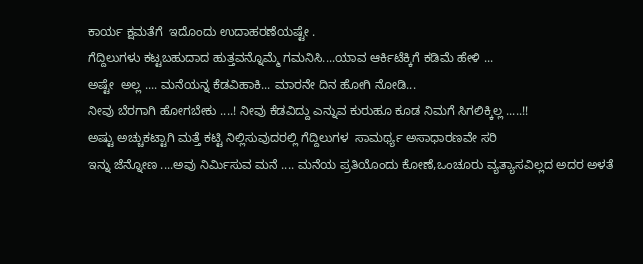ಕಾರ್ಯ ಕ್ಷಮತೆಗೆ  ಇದೊಂದು ಉದಾಹರಣೆಯಷ್ಟೇ .
ಗೆದ್ದಿಲುಗಳು ಕಟ್ಟಬಹುದಾದ ಹುತ್ತವನ್ನೊಮ್ಮೆ ಗಮನಿಸಿ....ಯಾವ ಆರ್ಕಿಟೆಕ್ಕಿಗೆ ಕಡಿಮೆ ಹೇಳಿ ...
ಅಷ್ಟೇ  ಅಲ್ಲ .... ಮನೆಯನ್ನ ಕೆಡವಿಹಾಕಿ... ಮಾರನೇ ದಿನ ಹೋಗಿ ನೋಡಿ...
ನೀವು ಬೆರಗಾಗಿ ಹೋಗಬೇಕು ....! ನೀವು ಕೆಡವಿದ್ದು ಎನ್ನುವ ಕುರುಹೂ ಕೂಡ ನಿಮಗೆ ಸಿಗಲಿಕ್ಕಿಲ್ಲ .....!!
ಅಷ್ಟು ಅಚ್ಚುಕಟ್ಟಾಗಿ ಮತ್ತೆ ಕಟ್ಟಿ ನಿಲ್ಲಿಸುವುದರಲ್ಲಿ ಗೆದ್ದಿಲುಗಳ  ಸಾಮರ್ಥ್ಯ ಅಸಾಧಾರಣವೇ ಸರಿ
ಇನ್ನು ಜೆನ್ನೋಣ ....ಅವು ನಿರ್ಮಿಸುವ ಮನೆ .... ಮನೆಯ ಪ್ರತಿಯೊಂದು ಕೋಣೆ,ಒಂಚೂರು ವ್ಯತ್ಯಾಸವಿಲ್ಲದ ಅದರ ಅಳತೆ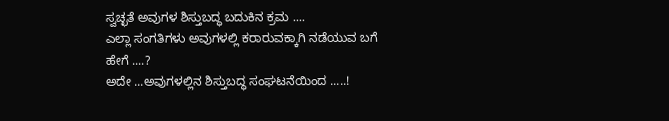ಸ್ವಚ್ಛತೆ ಅವುಗಳ ಶಿಸ್ತುಬದ್ಧ ಬದುಕಿನ ಕ್ರಮ ....
ಎಲ್ಲಾ ಸಂಗತಿಗಳು ಅವುಗಳಲ್ಲಿ ಕರಾರುವಕ್ಕಾಗಿ ನಡೆಯುವ ಬಗೆ ಹೇಗೆ ....?
ಅದೇ ...ಅವುಗಳಲ್ಲಿನ ಶಿಸ್ತುಬದ್ಧ ಸಂಘಟನೆಯಿಂದ .....!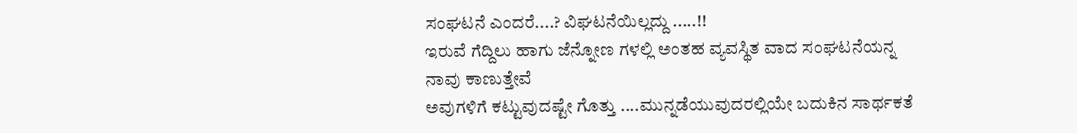ಸಂಘಟನೆ ಎಂದರೆ....? ವಿಘಟನೆಯಿಲ್ಲದ್ದು .....!!
ಇರುವೆ ಗೆದ್ದಿಲು ಹಾಗು ಜೆನ್ನೋಣ ಗಳಲ್ಲಿ ಅಂತಹ ವ್ಯವಸ್ಥಿತ ವಾದ ಸಂಘಟನೆಯನ್ನ ನಾವು ಕಾಣುತ್ತೇವೆ
ಅವುಗಳಿಗೆ ಕಟ್ಟುವುದಷ್ಟೇ ಗೊತ್ತು ....ಮುನ್ನಡೆಯುವುದರಲ್ಲಿಯೇ ಬದುಕಿನ ಸಾರ್ಥಕತೆ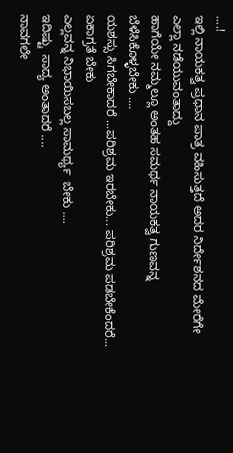....!
ಇಲ್ಲಿ ನಾಯಕತ್ವ ಪ್ರಧಾನ ಪಾತ್ರ ವಹಿಸುತ್ತದೆ ಅದರ ನಿರ್ದೇಶನದ ಮೇರೆಗೇ ಎಲ್ಲಾ ನಡೆಯುವಂತಾದ್ದು
ಹಾಗೆಯೇ ನಮ್ಮಲ್ಲೂ ಅಂತಹ ಸಮರ್ಥ ನಾಯಕತ್ವ ಗುಣವನ್ನ ಬೆಳೆಸಿಕೊಳ್ಳಬೇಕು ....
ಯಶಸ್ಸು ಸಿಗಬೇಕಾದರೆ ...ಪರಿಶ್ರಮ ಇರಬೇಕು... ಪರಿಶ್ರಮ ಪಡಬೇಕೆಂದರೆ... ಏಕಾಗ್ರತೆ ಬೇಕು
ಎಲ್ಲವನ್ನ ನಿಭಾಯಿಸಬಲ್ಲ ಸಾಮರ್ಥ್ಯ  ಬೇಕು ....
ಇದಿಷ್ಟು  ಸಾದ್ಯ ಅಂತಾದರೆ ....
ನಾವಗಲೇ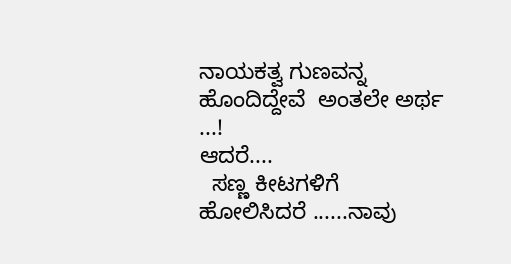ನಾಯಕತ್ವ ಗುಣವನ್ನ ಹೊಂದಿದ್ದೇವೆ  ಅಂತಲೇ ಅರ್ಥ ...!
ಆದರೆ....
  ಸಣ್ಣ ಕೀಟಗಳಿಗೆ ಹೋಲಿಸಿದರೆ ......ನಾವು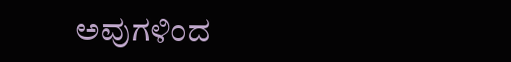ಅವುಗಳಿಂದ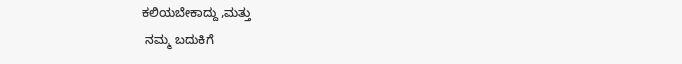ಕಲಿಯಬೇಕಾದ್ದು ,ಮತ್ತು
 ನಮ್ಮ ಬದುಕಿಗೆ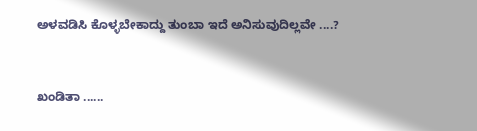ಅಳವಡಿಸಿ ಕೊಳ್ಳಬೇಕಾದ್ದು ತುಂಬಾ ಇದೆ ಅನಿಸುವುದಿಲ್ಲವೇ ....?


ಖಂಡಿತಾ ......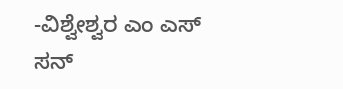-ವಿಶ್ವೇಶ್ವರ ಎಂ ಎಸ್
ಸನ್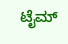ಟೈಮ್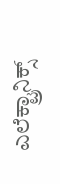ಎಲೆಕ್ಟ್ರಾನಿಕ್ಸ್